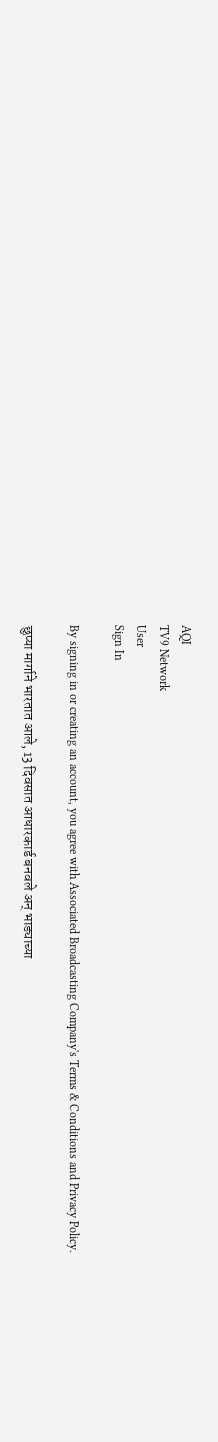AQI
TV9 Network
User
Sign In

By signing in or creating an account, you agree with Associated Broadcasting Company's Terms & Conditions and Privacy Policy.

छुप्या मार्गाने भारतात आले, 13 दिवसात आधारकार्ड बनवले अन् भाड्याच्या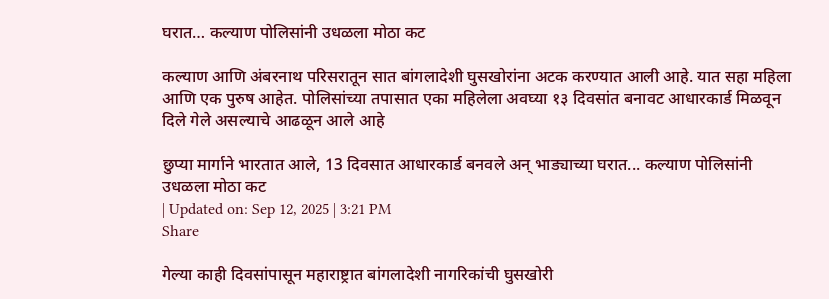घरात… कल्याण पोलिसांनी उधळला मोठा कट

कल्याण आणि अंबरनाथ परिसरातून सात बांगलादेशी घुसखोरांना अटक करण्यात आली आहे. यात सहा महिला आणि एक पुरुष आहेत. पोलिसांच्या तपासात एका महिलेला अवघ्या १३ दिवसांत बनावट आधारकार्ड मिळवून दिले गेले असल्याचे आढळून आले आहे

छुप्या मार्गाने भारतात आले, 13 दिवसात आधारकार्ड बनवले अन् भाड्याच्या घरात... कल्याण पोलिसांनी उधळला मोठा कट
| Updated on: Sep 12, 2025 | 3:21 PM
Share

गेल्या काही दिवसांपासून महाराष्ट्रात बांगलादेशी नागरिकांची घुसखोरी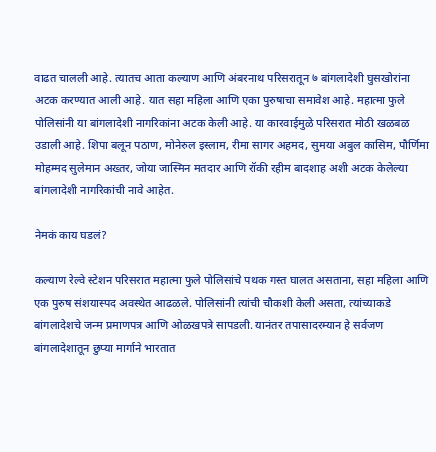वाढत चालली आहे. त्यातच आता कल्याण आणि अंबरनाथ परिसरातून ७ बांगलादेशी घुसखोरांना अटक करण्यात आली आहे. यात सहा महिला आणि एका पुरुषाचा समावेश आहे. महात्मा फुले पोलिसांनी या बांगलादेशी नागरिकांना अटक केली आहे. या कारवाईमुळे परिसरात मोठी खळबळ उडाली आहे. शिपा बलून पठाण, मोनेरुल इस्लाम, रीमा सागर अहमद, सुमया अबुल कासिम, पौर्णिमा मोहम्मद सुलेमान अख्तर, जोया जास्मिन मतदार आणि रॉकी रहीम बादशाह अशी अटक केलेल्या बांगलादेशी नागरिकांची नावे आहेत.

नेमकं काय घडलं?

कल्याण रेल्वे स्टेशन परिसरात महात्मा फुले पोलिसांचे पथक गस्त घालत असताना, सहा महिला आणि एक पुरुष संशयास्पद अवस्थेत आढळले. पोलिसांनी त्यांची चौकशी केली असता, त्यांच्याकडे बांगलादेशचे जन्म प्रमाणपत्र आणि ओळखपत्रे सापडली. यानंतर तपासादरम्यान हे सर्वजण बांगलादेशातून छुप्या मार्गाने भारतात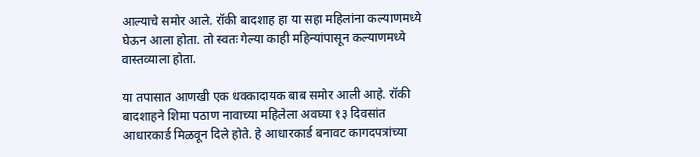आल्याचे समोर आले. रॉकी बादशाह हा या सहा महिलांना कल्याणमध्ये घेऊन आला होता. तो स्वतः गेल्या काही महिन्यांपासून कल्याणमध्ये वास्तव्याला होता.

या तपासात आणखी एक धक्कादायक बाब समोर आली आहे. रॉकी बादशाहने शिमा पठाण नावाच्या महिलेला अवघ्या १३ दिवसांत आधारकार्ड मिळवून दिले होते. हे आधारकार्ड बनावट कागदपत्रांच्या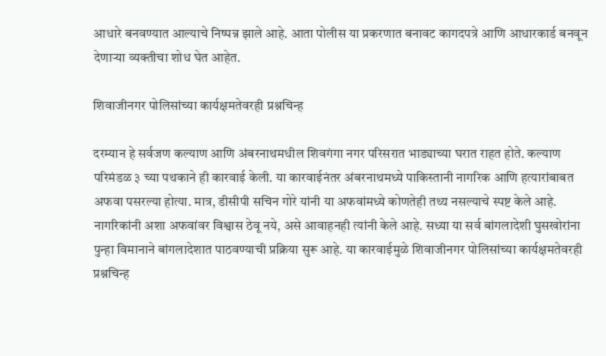आधारे बनवण्यात आल्याचे निष्पन्न झाले आहे. आता पोलीस या प्रकरणात बनावट कागदपत्रे आणि आधारकार्ड बनवून देणाऱ्या व्यक्तीचा शोध घेत आहेत.

शिवाजीनगर पोलिसांच्या कार्यक्षमतेवरही प्रश्नचिन्ह

दरम्यान हे सर्वजण कल्याण आणि अंबरनाथमधील शिवगंगा नगर परिसरात भाड्याच्या घरात राहत होते. कल्याण परिमंडळ ३ च्या पथकाने ही कारवाई केली. या कारवाईनंतर अंबरनाथमध्ये पाकिस्तानी नागरिक आणि हत्यारांबाबत अफवा पसरल्या होत्या. मात्र, डीसीपी सचिन गोरे यांनी या अफवांमध्ये कोणतेही तथ्य नसल्याचे स्पष्ट केले आहे. नागरिकांनी अशा अफवांवर विश्वास ठेवू नये, असे आवाहनही त्यांनी केले आहे. सध्या या सर्व बांगलादेशी घुसखोरांना पुन्हा विमानाने बांगलादेशात पाठवण्याची प्रक्रिया सुरू आहे. या कारवाईमुळे शिवाजीनगर पोलिसांच्या कार्यक्षमतेवरही प्रश्नचिन्ह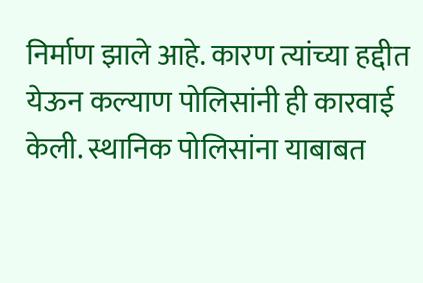निर्माण झाले आहे. कारण त्यांच्या हद्दीत येऊन कल्याण पोलिसांनी ही कारवाई केली. स्थानिक पोलिसांना याबाबत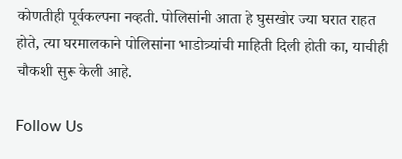कोणतीही पूर्वकल्पना नव्हती. पोलिसांनी आता हे घुसखोर ज्या घरात राहत होते, त्या घरमालकाने पोलिसांना भाडोत्र्यांची माहिती दिली होती का, याचीही चौकशी सुरू केली आहे.

Follow Us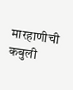मारहाणीची कबुली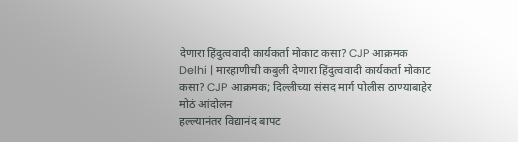देणारा हिंदुत्ववादी कार्यकर्ता मोकाट कसा? CJP आक्रमक
Delhi | मारहाणीची कबुली देणारा हिंदुत्ववादी कार्यकर्ता मोकाट कसा? CJP आक्रमक; दिल्लीच्या संसद मार्ग पोलीस ठाण्याबाहेर मोठं आंदोलन
हल्ल्यानंतर विद्यानंद बापट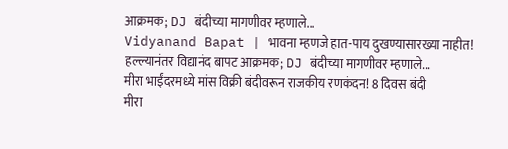आक्रमक; DJ बंदीच्या मागणीवर म्हणाले...
Vidyanand Bapat | भावना म्हणजे हात-पाय दुखण्यासारख्या नाहीत! हल्ल्यानंतर विद्यानंद बापट आक्रमक; DJ बंदीच्या मागणीवर म्हणाले...
मीरा भाईंदरमध्ये मांस विक्री बंदीवरून राजकीय रणकंदन! 8 दिवस बंदी
मीरा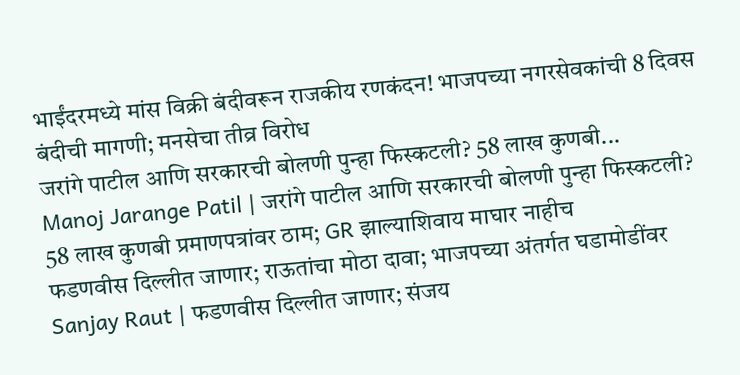भाईंदरमध्ये मांस विक्री बंदीवरून राजकीय रणकंदन! भाजपच्या नगरसेवकांची 8 दिवस बंदीची मागणी; मनसेचा तीव्र विरोध
जरांगे पाटील आणि सरकारची बोलणी पुन्हा फिस्कटली? 58 लाख कुणबी...
Manoj Jarange Patil | जरांगे पाटील आणि सरकारची बोलणी पुन्हा फिस्कटली? 58 लाख कुणबी प्रमाणपत्रांवर ठाम; GR झाल्याशिवाय माघार नाहीच
फडणवीस दिल्लीत जाणार; राऊतांचा मोठा दावा; भाजपच्या अंतर्गत घडामोडींवर
Sanjay Raut | फडणवीस दिल्लीत जाणार; संजय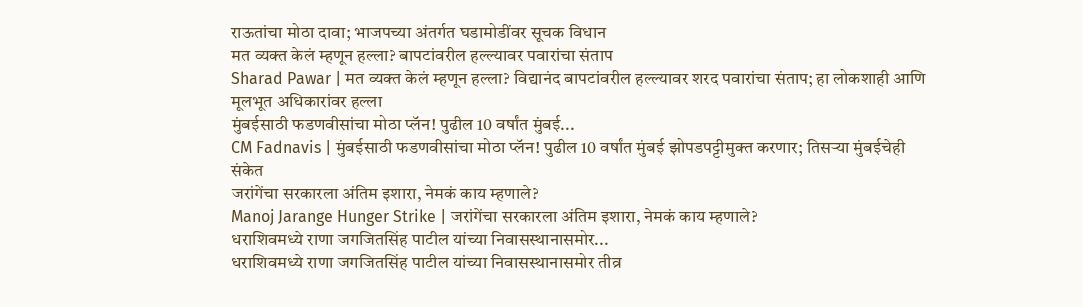राऊतांचा मोठा दावा; भाजपच्या अंतर्गत घडामोडींवर सूचक विधान
मत व्यक्त केलं म्हणून हल्ला? बापटांवरील हल्ल्यावर पवारांचा संताप
Sharad Pawar | मत व्यक्त केलं म्हणून हल्ला? विद्यानंद बापटांवरील हल्ल्यावर शरद पवारांचा संताप; हा लोकशाही आणि मूलभूत अधिकारांवर हल्ला
मुंबईसाठी फडणवीसांचा मोठा प्लॅन! पुढील 10 वर्षांत मुंबई...
CM Fadnavis | मुंबईसाठी फडणवीसांचा मोठा प्लॅन! पुढील 10 वर्षांत मुंबई झोपडपट्टीमुक्त करणार; तिसऱ्या मुंबईचेही संकेत
जरांगेंचा सरकारला अंतिम इशारा, नेमकं काय म्हणाले?
Manoj Jarange Hunger Strike | जरांगेंचा सरकारला अंतिम इशारा, नेमकं काय म्हणाले?
धराशिवमध्ये राणा जगजितसिंह पाटील यांच्या निवासस्थानासमोर...
धराशिवमध्ये राणा जगजितसिंह पाटील यांच्या निवासस्थानासमोर तीव्र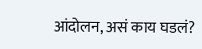आंदोलन, असं काय घडलं?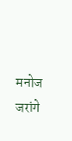मनोज जरांगे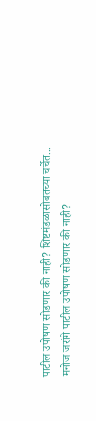पाटील उपोषण सोडणार की नाही? शिष्टमंडळासोबतच्या चर्चेत...
मनोज जरांगे पाटील उपोषण सोडणार की नाही?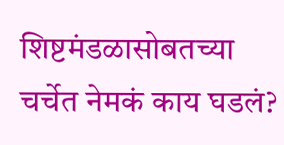शिष्टमंडळासोबतच्या चर्चेत नेमकं काय घडलं?